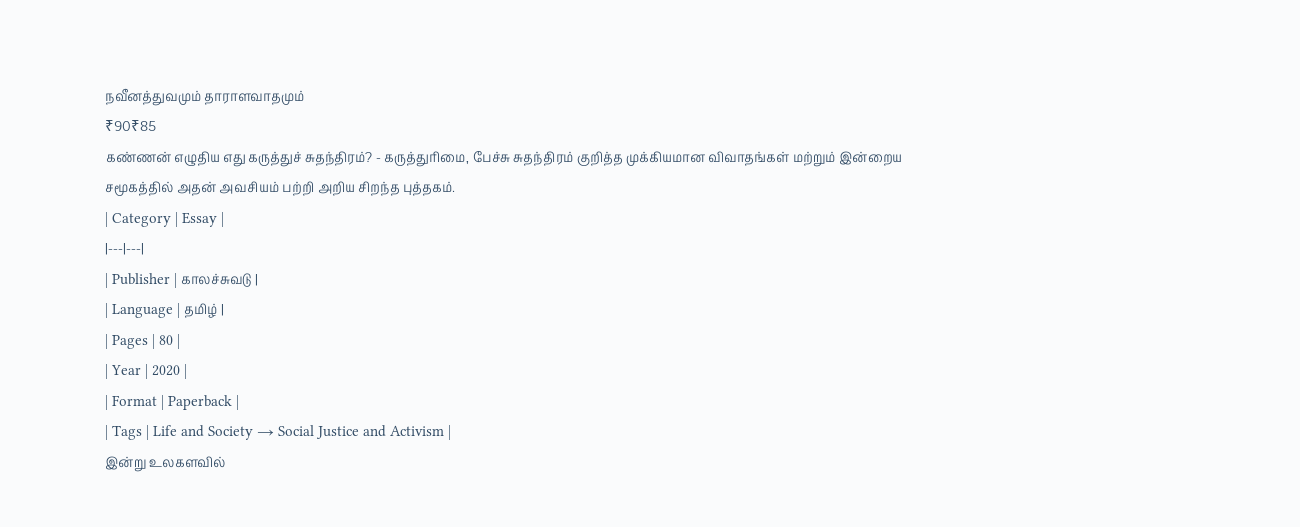நவீனத்துவமும் தாராளவாதமும்
₹90₹85
கண்ணன் எழுதிய எது கருத்துச் சுதந்திரம்? - கருத்துரிமை, பேச்சு சுதந்திரம் குறித்த முக்கியமான விவாதங்கள் மற்றும் இன்றைய சமூகத்தில் அதன் அவசியம் பற்றி அறிய சிறந்த புத்தகம்.
| Category | Essay |
|---|---|
| Publisher | காலச்சுவடு |
| Language | தமிழ் |
| Pages | 80 |
| Year | 2020 |
| Format | Paperback |
| Tags | Life and Society → Social Justice and Activism |
இன்று உலகளவில்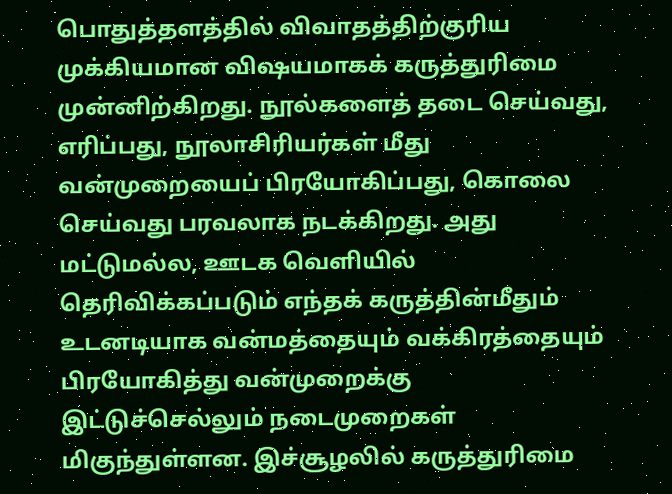பொதுத்தளத்தில் விவாதத்திற்குரிய முக்கியமான விஷயமாகக் கருத்துரிமை முன்னிற்கிறது. நூல்களைத் தடை செய்வது, எரிப்பது, நூலாசிரியர்கள் மீது வன்முறையைப் பிரயோகிப்பது, கொலை செய்வது பரவலாக நடக்கிறது. அது மட்டுமல்ல, ஊடக வெளியில் தெரிவிக்கப்படும் எந்தக் கருத்தின்மீதும் உடனடியாக வன்மத்தையும் வக்கிரத்தையும் பிரயோகித்து வன்முறைக்கு இட்டுச்செல்லும் நடைமுறைகள் மிகுந்துள்ளன. இச்சூழலில் கருத்துரிமை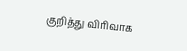குறித்து விரிவாக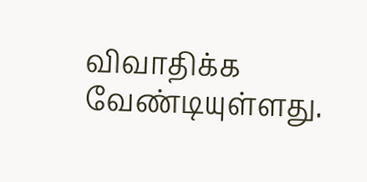விவாதிக்க வேண்டியுள்ளது.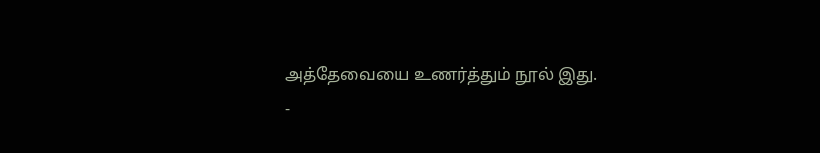அத்தேவையை உணர்த்தும் நூல் இது.
-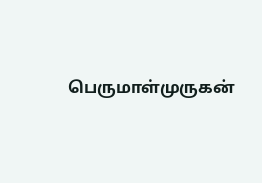பெருமாள்முருகன்